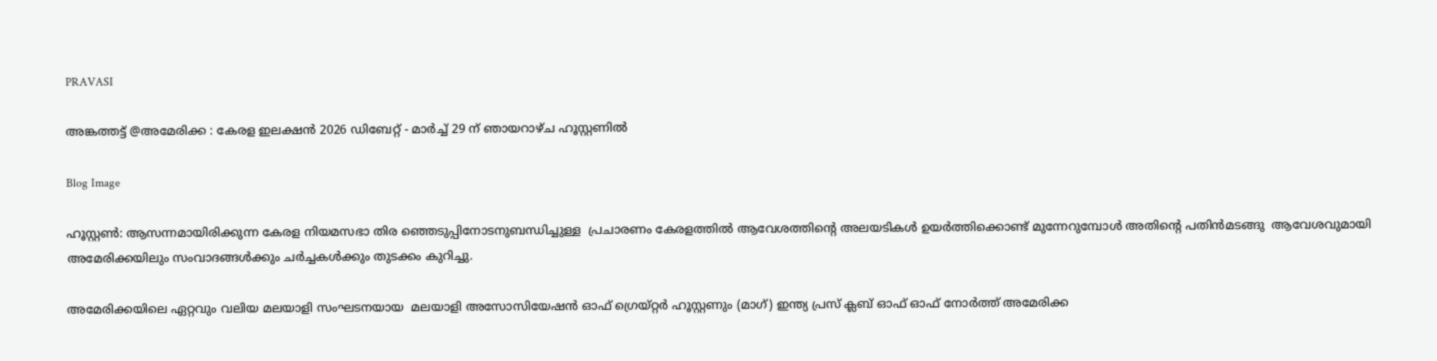PRAVASI

അങ്കത്തട്ട് @അമേരിക്ക : കേരള ഇലക്ഷൻ 2026 ഡിബേറ്റ് - മാർച്ച് 29 ന് ഞായറാഴ്ച ഹൂസ്റ്റണിൽ

Blog Image

ഹൂസ്റ്റൺ: ആസന്നമായിരിക്കുന്ന കേരള നിയമസഭാ തിര ഞ്ഞെടുപ്പിനോടനുബന്ധിച്ചുള്ള  പ്രചാരണം കേരളത്തിൽ ആവേശത്തിന്റെ അലയടികൾ ഉയർത്തിക്കൊണ്ട് മുന്നേറുമ്പോൾ അതിന്റെ പതിൻമടങ്ങു ‌ ആവേശവുമായി അമേരിക്കയിലും സംവാദങ്ങൾക്കും ചർച്ചകൾക്കും തുടക്കം കുറിച്ചു.

അമേരിക്കയിലെ ഏറ്റവും വലിയ മലയാളി സംഘടനയായ  മലയാളി അസോസിയേഷൻ ഓഫ് ഗ്രെയ്റ്റർ ഹൂസ്റ്റണും (മാഗ്) ഇന്ത്യ പ്രസ് ക്ലബ് ഓഫ് ഓഫ് നോർത്ത് അമേരിക്ക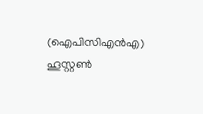(ഐപിസിഎൻഎ) ഹൂസ്റ്റൺ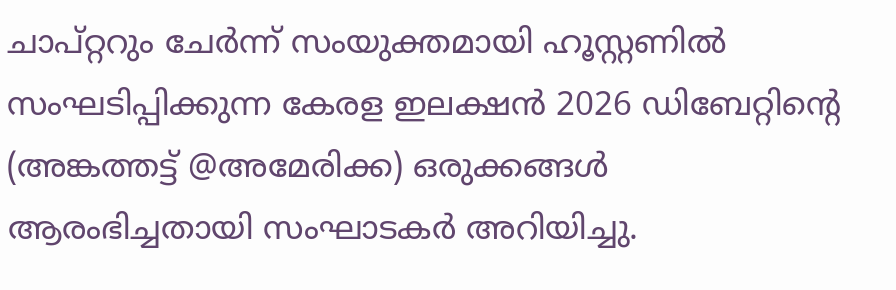ചാപ്റ്ററും ചേർന്ന് സംയുക്തമായി ഹൂസ്റ്റണിൽ സംഘടിപ്പിക്കുന്ന കേരള ഇലക്ഷൻ 2026 ഡിബേറ്റിന്റെ (അങ്കത്തട്ട് @അമേരിക്ക) ഒരുക്കങ്ങൾ ആരംഭിച്ചതായി സംഘാടകർ അറിയിച്ചു.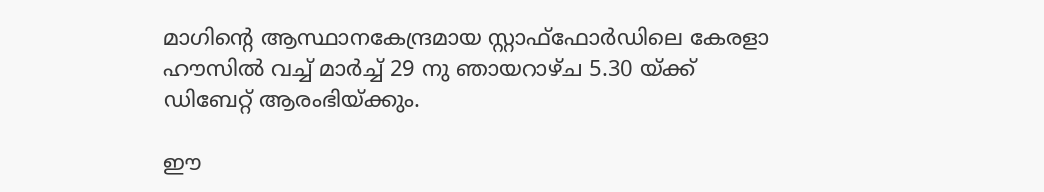മാഗിന്റെ ആസ്ഥാനകേന്ദ്രമായ സ്റ്റാഫ്‌ഫോർഡിലെ കേരളാ ഹൗസിൽ വച്ച് മാർച്ച് 29 നു ഞായറാഴ്ച 5.30 യ്ക്ക് ഡിബേറ്റ് ആരംഭിയ്‌ക്കും.

ഈ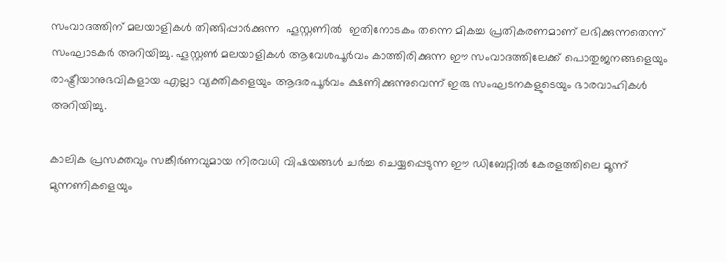സംവാദത്തിന് മലയാളികൾ തിങ്ങിപ്പാർക്കുന്ന  ഹൂസ്റ്റണിൽ  ഇതിനോടകം തന്നെ മികച്ച പ്രതികരണമാണ് ലഭിക്കുന്നതെന്ന്‌ സംഘാടകർ അറിയിച്ചു. ഹൂസ്റ്റൺ മലയാളികൾ ആവേശപൂർവം കാത്തിരിക്കുന്ന ഈ സംവാദത്തിലേക്ക് പൊതുജനങ്ങളെയും രാഷ്ട്രീയാനുഭവികളായ എല്ലാ വ്യക്തികളെയും ആദരപൂർവം ക്ഷണിക്കുന്നുവെന്ന് ഇരു സംഘടനകളുടെയും ഭാരവാഹികൾ അറിയിച്ചു.

കാലിക പ്രസക്തവും സങ്കീർണവുമായ നിരവധി വിഷയങ്ങൾ ചർച്ച ചെയ്യപ്പെടുന്ന ഈ ഡിബേറ്റിൽ കേരളത്തിലെ മൂന്ന് മുന്നണികളെയും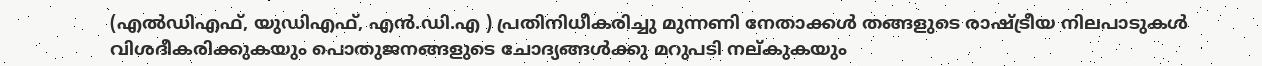(എൽഡിഎഫ്, യുഡിഎഫ്, എൻ.ഡി.എ ) പ്രതിനിധീകരിച്ചു മുന്നണി നേതാക്കൾ തങ്ങളുടെ രാഷ്ട്രീയ നിലപാടുകൾ വിശദീകരിക്കുകയും പൊതുജനങ്ങളുടെ ചോദ്യങ്ങൾക്കു മറുപടി നല്കുകയും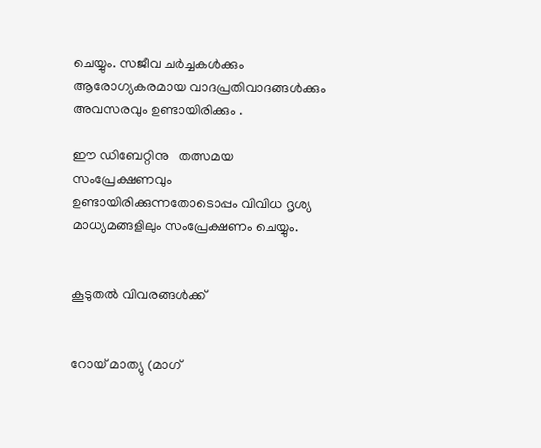ചെയ്യും. സജീവ ചർച്ചകൾക്കും ആരോഗ്യകരമായ വാദപ്രതിവാദങ്ങൾക്കും അവസരവും ഉണ്ടായിരിക്കും .

ഈ ഡിബേറ്റിനു   തത്സമയ സംപ്രേക്ഷണവും  ഉണ്ടായിരിക്കുന്നതോടൊപ്പം വിവിധ ദൃശ്യ മാധ്യമങ്ങളിലും സംപ്രേക്ഷണം ചെയ്യും.


കൂടുതൽ വിവരങ്ങൾക്ക്


റോയ് മാത്യു (മാഗ്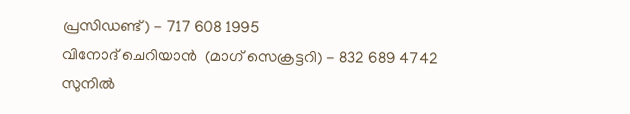പ്രസിഡണ്ട്) - 717 608 1995
വിനോദ് ചെറിയാൻ  (മാഗ് സെക്രട്ടറി) - 832 689 4742
സുനിൽ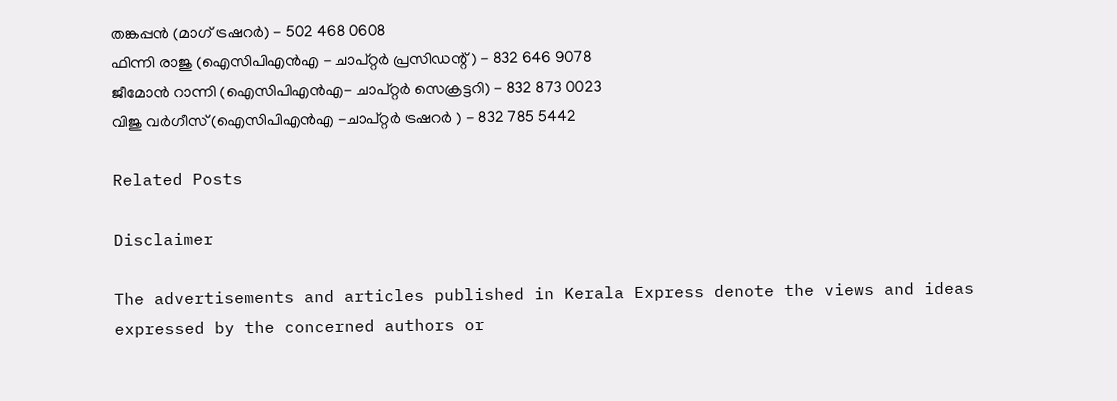തങ്കപ്പൻ (മാഗ് ട്രഷറർ) - 502 468 0608
ഫിന്നി രാജു (ഐസിപിഎൻഎ - ചാപ്റ്റർ പ്രസിഡന്റ് ) - 832 646 9078
ജീമോൻ റാന്നി (ഐസിപിഎൻഎ- ചാപ്റ്റർ സെക്രട്ടറി) - 832 873 0023
വിജു വർഗീസ് (ഐസിപിഎൻഎ -ചാപ്റ്റർ ട്രഷറർ ) - 832 785 5442

Related Posts

Disclaimer

The advertisements and articles published in Kerala Express denote the views and ideas expressed by the concerned authors or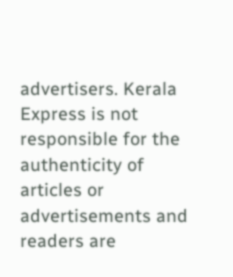advertisers. Kerala Express is not responsible for the authenticity of articles or advertisements and readers are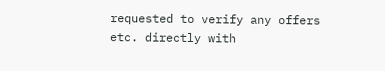requested to verify any offers etc. directly with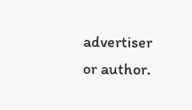advertiser or author.